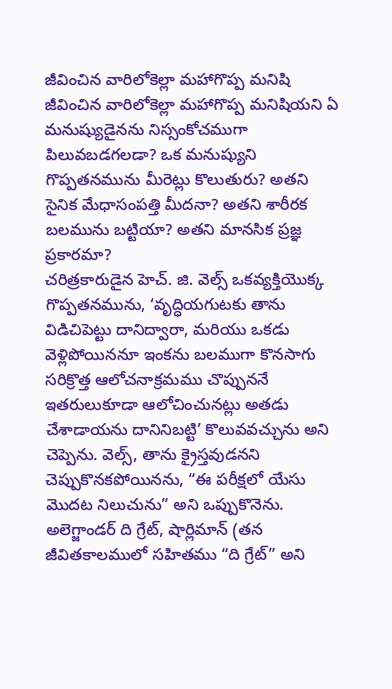జీవించిన వారిలోకెల్లా మహాగొప్ప మనిషి
జీవించిన వారిలోకెల్లా మహాగొప్ప మనిషియని ఏ మనుష్యుడైనను నిస్సంకోచముగా పిలువబడగలడా? ఒక మనుష్యుని గొప్పతనమును మీరెట్లు కొలుతురు? అతని సైనిక మేధాసంపత్తి మీదనా? అతని శారీరక బలమును బట్టియా? అతని మానసిక ప్రజ్ఞ ప్రకారమా?
చరిత్రకారుడైన హెచ్. జి. వెల్స్ ఒకవ్యక్తియొక్క గొప్పతనమును, ‘వృద్ధియగుటకు తాను విడిచిపెట్టు దానిద్వారా, మరియు ఒకడు వెళ్లిపోయిననూ ఇంకను బలముగా కొనసాగు సరిక్రొత్త ఆలోచనాక్రమము చొప్పుననే ఇతరులుకూడా ఆలోచించునట్లు అతడు చేశాడాయను దానినిబట్టి’ కొలువవచ్చును అని చెప్పెను. వెల్స్, తాను క్రైస్తవుడనని చెప్పుకొనకపోయినను, “ఈ పరీక్షలో యేసు మొదట నిలుచును” అని ఒప్పుకొనెను.
అలెగ్జాండర్ ది గ్రేట్, షార్లిమాన్ (తన జీవితకాలములో సహితము “ది గ్రేట్” అని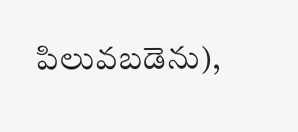పిలువబడెను),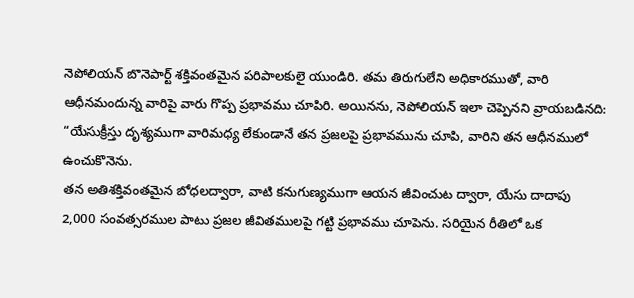నెపోలియన్ బొనెపార్ట్ శక్తివంతమైన పరిపాలకులై యుండిరి. తమ తిరుగులేని అధికారముతో, వారి ఆధీనమందున్న వారిపై వారు గొప్ప ప్రభావము చూపిరి. అయినను, నెపోలియన్ ఇలా చెప్పెనని వ్రాయబడినది: “యేసుక్రీస్తు దృశ్యముగా వారిమధ్య లేకుండానే తన ప్రజలపై ప్రభావమును చూపి, వారిని తన ఆధీనములో ఉంచుకొనెను.
తన అతిశక్తివంతమైన బోధలద్వారా, వాటి కనుగుణ్యముగా ఆయన జీవించుట ద్వారా, యేసు దాదాపు 2,000 సంవత్సరముల పాటు ప్రజల జీవితములపై గట్టి ప్రభావము చూపెను. సరియైన రీతిలో ఒక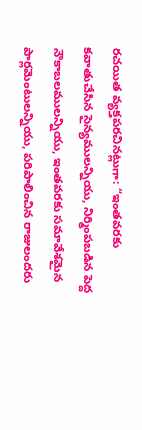రచయిత వ్యక్తపరచినట్లుగా: “ఇంతవరకు కవాతుచేసిన సైన్యములన్నియు, నిర్మింపబడిన పెద్ద నౌకాబలములన్నియు, ఇంతవరకు సమావేశమైన పార్లమెంటులన్నియు, పరిపాలించిన రాజులందరు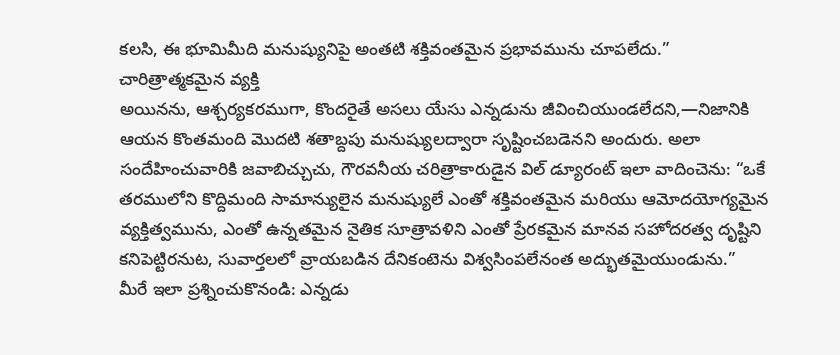కలసి, ఈ భూమిమీది మనుష్యునిపై అంతటి శక్తివంతమైన ప్రభావమును చూపలేదు.”
చారిత్రాత్మకమైన వ్యక్తి
అయినను, ఆశ్చర్యకరముగా, కొందరైతే అసలు యేసు ఎన్నడును జీవించియుండలేదని,—నిజానికి ఆయన కొంతమంది మొదటి శతాబ్దపు మనుష్యులద్వారా సృష్టించబడెనని అందురు. అలా సందేహించువారికి జవాబిచ్చుచు, గౌరవనీయ చరిత్రాకారుడైన విల్ డ్యూరంట్ ఇలా వాదించెను: “ఒకే తరములోని కొద్దిమంది సామాన్యులైన మనుష్యులే ఎంతో శక్తివంతమైన మరియు ఆమోదయోగ్యమైన వ్యక్తిత్వమును, ఎంతో ఉన్నతమైన నైతిక సూత్రావళిని ఎంతో ప్రేరకమైన మానవ సహోదరత్వ దృష్టిని కనిపెట్టిరనుట, సువార్తలలో వ్రాయబడిన దేనికంటెను విశ్వసింపలేనంత అద్భుతమైయుండును.”
మీరే ఇలా ప్రశ్నించుకొనండి: ఎన్నడు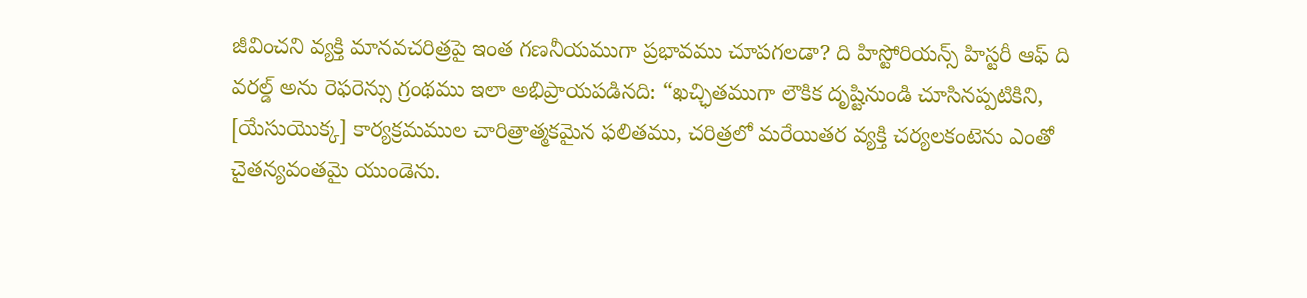జీవించని వ్యక్తి మానవచరిత్రపై ఇంత గణనీయముగా ప్రభావము చూపగలడా? ది హిస్టోరియన్స్ హిస్టరీ ఆఫ్ ది వరల్డ్ అను రెఫరెన్సు గ్రంథము ఇలా అభిప్రాయపడినది: “ఖచ్ఛితముగా లౌకిక దృష్టినుండి చూసినప్పటికిని, [యేసుయొక్క] కార్యక్రమముల చారిత్రాత్మకమైన ఫలితము, చరిత్రలో మరేయితర వ్యక్తి చర్యలకంటెను ఎంతో చైతన్యవంతమై యుండెను.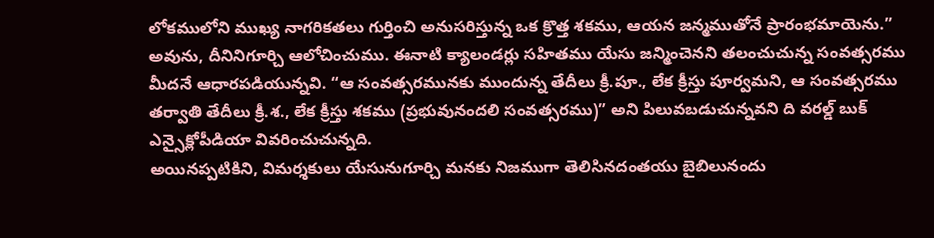లోకములోని ముఖ్య నాగరికతలు గుర్తించి అనుసరిస్తున్న ఒక క్రొత్త శకము, ఆయన జన్మముతోనే ప్రారంభమాయెను.”
అవును, దీనినిగూర్చి ఆలోచించుము. ఈనాటి క్యాలండర్లు సహితము యేసు జన్మించెనని తలంచుచున్న సంవత్సరము మీదనే ఆధారపడియున్నవి. “ఆ సంవత్సరమునకు ముందున్న తేదీలు క్రీ.పూ., లేక క్రీస్తు పూర్వమని, ఆ సంవత్సరము తర్వాతి తేదీలు క్రీ.శ., లేక క్రీస్తు శకము (ప్రభువునందలి సంవత్సరము)” అని పిలువబడుచున్నవని ది వరల్డ్ బుక్ ఎన్సైక్లోపీడియా వివరించుచున్నది.
అయినప్పటికిని, విమర్శకులు యేసునుగూర్చి మనకు నిజముగా తెలిసినదంతయు బైబిలునందు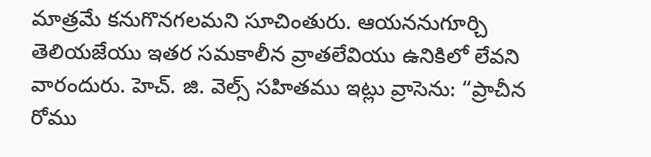మాత్రమే కనుగొనగలమని సూచింతురు. ఆయననుగూర్చి తెలియజేయు ఇతర సమకాలీన వ్రాతలేవియు ఉనికిలో లేవని వారందురు. హెచ్. జి. వెల్స్ సహితము ఇట్లు వ్రాసెను: “ప్రాచీన రోము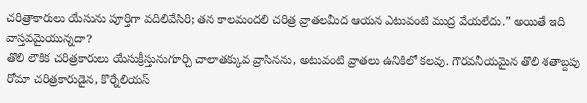చరిత్రాకారులు యేసును పూర్తిగా వదిలివేసిరి; తన కాలమందలి చరిత్ర వ్రాతలమీద ఆయన ఎటువంటి ముద్ర వేయలేదు.” అయితే ఇది వాస్తవమైయున్నదా?
తొలి లౌకిక చరిత్రకారులు యేసుక్రీస్తునుగూర్చి చాలాతక్కువ వ్రాసినను, అటువంటి వ్రాతలు ఉనికిలో కలవు. గౌరవనీయమైన తొలి శతాబ్దపు రోమా చరిత్రకారుడైన, కొర్నేలియస్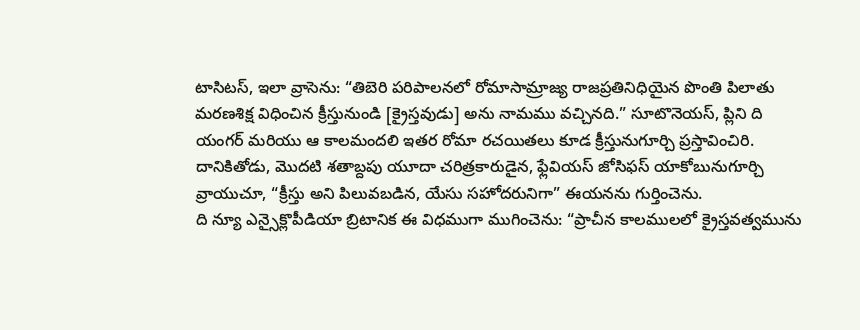టాసిటస్, ఇలా వ్రాసెను: “తిబెరి పరిపాలనలో రోమాసామ్రాజ్య రాజప్రతినిధియైన పొంతి పిలాతు మరణశిక్ష విధించిన క్రీస్తునుండి [క్రైస్తవుడు] అను నామము వచ్చినది.” సూటొనెయస్, ప్లిని ది యంగర్ మరియు ఆ కాలమందలి ఇతర రోమా రచయితలు కూడ క్రీస్తునుగూర్చి ప్రస్తావించిరి. దానికితోడు, మొదటి శతాబ్దపు యూదా చరిత్రకారుడైన, ఫ్లేవియస్ జోసిఫస్ యాకోబునుగూర్చి వ్రాయుచూ, “క్రీస్తు అని పిలువబడిన, యేసు సహోదరునిగా” ఈయనను గుర్తించెను.
ది న్యూ ఎన్సైక్లొపీడియా బ్రిటానిక ఈ విధముగా ముగించెను: “ప్రాచీన కాలములలో క్రైస్తవత్వమును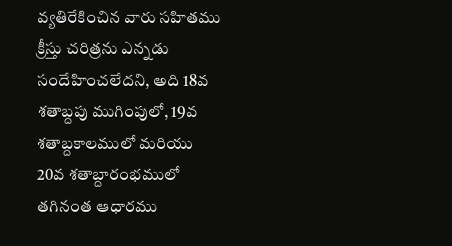వ్యతిరేకించిన వారు సహితము క్రీస్తు చరిత్రను ఎన్నడు సందేహించలేదని, అది 18వ శతాబ్దపు ముగింపులో, 19వ శతాబ్దకాలములో మరియు 20వ శతాబ్దారంభములో తగినంత ఆధారము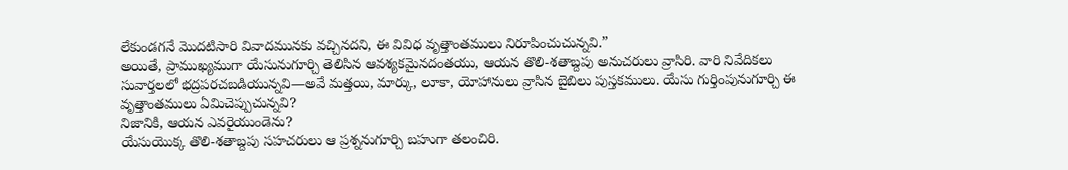లేకుండగనే మొదటిసారి వివాదమునకు వచ్చినదని, ఈ వివిధ వృత్తాంతములు నిరూపించుచున్నవి.”
అయితే, ప్రాముఖ్యముగా యేసునుగూర్చి తెలిసిన ఆవశ్యకమైనదంతయు, ఆయన తొలి-శతాబ్దపు అనుచరులు వ్రాసిరి. వారి నివేదికలు సువార్తలలో భద్రపరచబడియున్నవి—అవే మత్తయి, మార్కు, లూకా, యోహానులు వ్రాసిన బైబిలు పుస్తకములు. యేసు గుర్తింపునుగూర్చి ఈ వృత్తాంతములు ఏమిచెప్పుచున్నవి?
నిజానికి, ఆయన ఎవరైయుండెను?
యేసుయొక్క తొలి-శతాబ్దపు సహచరులు ఆ ప్రశ్ననుగూర్చి బహుగా తలంచిరి.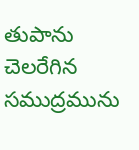తుపాను చెలరేగిన సముద్రమును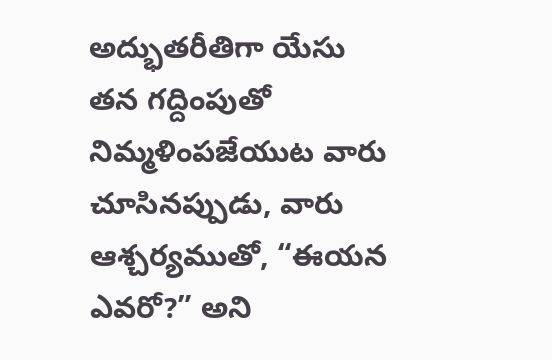అద్భుతరీతిగా యేసు తన గద్దింపుతో నిమ్మళింపజేయుట వారు చూసినప్పుడు, వారు ఆశ్చర్యముతో, “ఈయన ఎవరో?” అని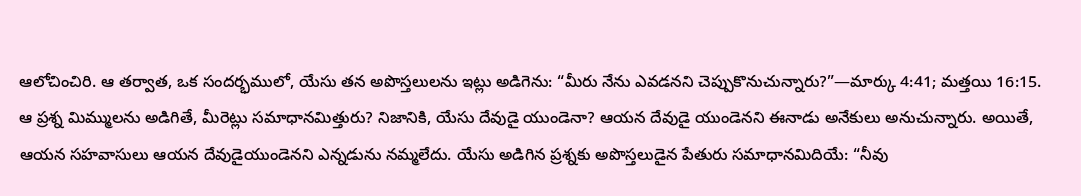ఆలోచించిరి. ఆ తర్వాత, ఒక సందర్భములో, యేసు తన అపొస్తలులను ఇట్లు అడిగెను: “మీరు నేను ఎవడనని చెప్పుకొనుచున్నారు?”—మార్కు 4:41; మత్తయి 16:15.
ఆ ప్రశ్న మిమ్ములను అడిగితే, మీరెట్లు సమాధానమిత్తురు? నిజానికి, యేసు దేవుడై యుండెనా? ఆయన దేవుడై యుండెనని ఈనాడు అనేకులు అనుచున్నారు. అయితే, ఆయన సహవాసులు ఆయన దేవుడైయుండెనని ఎన్నడును నమ్మలేదు. యేసు అడిగిన ప్రశ్నకు అపొస్తలుడైన పేతురు సమాధానమిదియే: “నీవు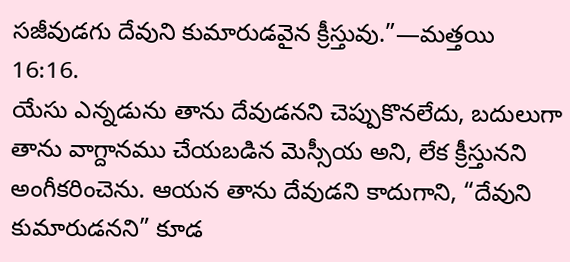సజీవుడగు దేవుని కుమారుడవైన క్రీస్తువు.”—మత్తయి 16:16.
యేసు ఎన్నడును తాను దేవుడనని చెప్పుకొనలేదు, బదులుగా తాను వాగ్దానము చేయబడిన మెస్సీయ అని, లేక క్రీస్తునని అంగీకరించెను. ఆయన తాను దేవుడని కాదుగాని, “దేవుని కుమారుడనని” కూడ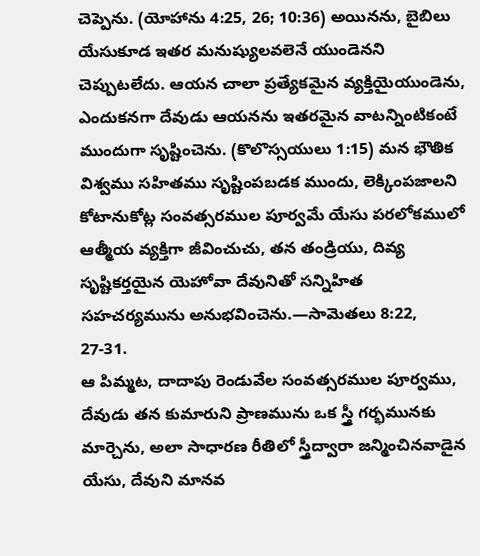చెప్పెను. (యోహాను 4:25, 26; 10:36) అయినను, బైబిలు యేసుకూడ ఇతర మనుష్యులవలెనే యుండెనని చెప్పుటలేదు. ఆయన చాలా ప్రత్యేకమైన వ్యక్తియైయుండెను, ఎందుకనగా దేవుడు ఆయనను ఇతరమైన వాటన్నింటికంటే ముందుగా సృష్టించెను. (కొలొస్సయులు 1:15) మన భౌతిక విశ్వము సహితము సృష్టింపబడక ముందు, లెక్కింపజాలని కోటానుకోట్ల సంవత్సరముల పూర్వమే యేసు పరలోకములో ఆత్మీయ వ్యక్తిగా జీవించుచు, తన తండ్రియు, దివ్య సృష్టికర్తయైన యెహోవా దేవునితో సన్నిహిత సహచర్యమును అనుభవించెను.—సామెతలు 8:22, 27-31.
ఆ పిమ్మట, దాదాపు రెండువేల సంవత్సరముల పూర్వము, దేవుడు తన కుమారుని ప్రాణమును ఒక స్త్రీ గర్భమునకు మార్చెను, అలా సాధారణ రీతిలో స్త్రీద్వారా జన్మించినవాడైన యేసు, దేవుని మానవ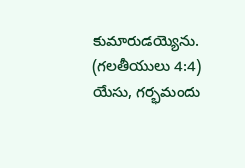కుమారుడయ్యెను. (గలతీయులు 4:4) యేసు, గర్భమందు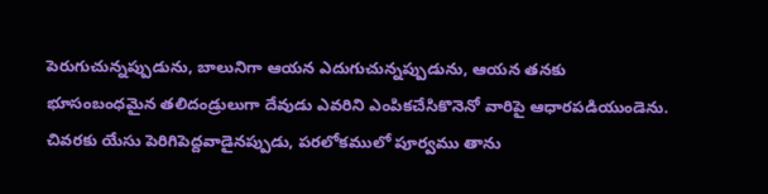పెరుగుచున్నప్పుడును, బాలునిగా ఆయన ఎదుగుచున్నప్పుడును, ఆయన తనకు భూసంబంధమైన తలిదండ్రులుగా దేవుడు ఎవరిని ఎంపికచేసికొనెనో వారిపై ఆధారపడియుండెను. చివరకు యేసు పెరిగిపెద్దవాడైనప్పుడు, పరలోకములో పూర్వము తాను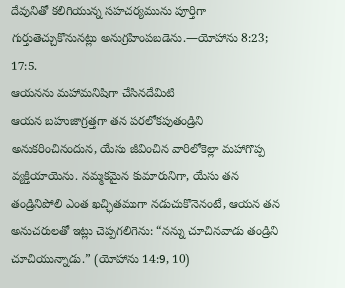దేవునితో కలిగియున్న సహచర్యమును పూర్తిగా గుర్తుతెచ్చుకొనునట్లు అనుగ్రహింపబడెను.—యోహాను 8:23; 17:5.
ఆయనను మహామనిషిగా చేసినదేమిటి
ఆయన బహుజాగ్రత్తగా తన పరలోకపుతండ్రిని అనుకరించినందున, యేసు జీవించిన వారిలోకెల్లా మహాగొప్ప వ్యక్తియాయెను. నమ్మకమైన కుమారునిగా, యేసు తన తండ్రినిపోలి ఎంత ఖచ్ఛితముగా నడుచుకొనెనంటే, ఆయన తన అనుచరులతో ఇట్లు చెప్పగలిగెను: “నన్ను చూచినవాడు తండ్రిని చూచియున్నాడు.” (యోహాను 14:9, 10)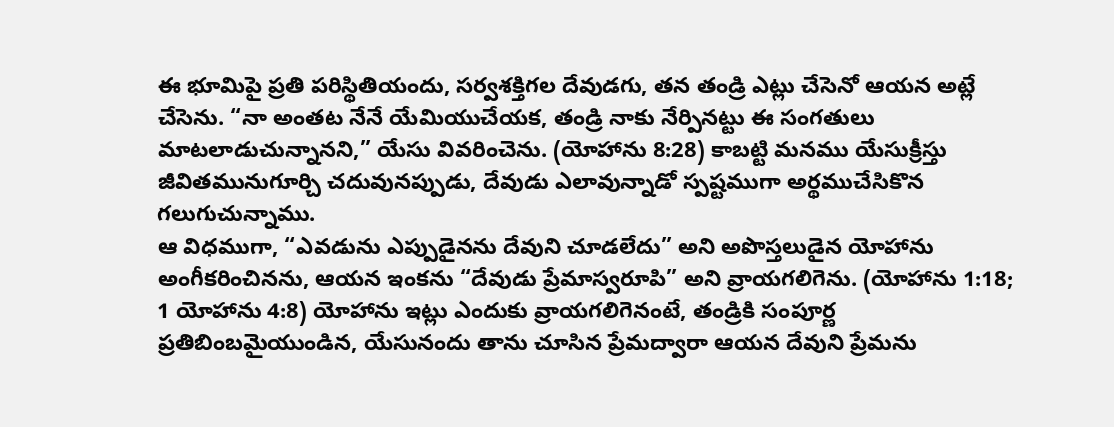ఈ భూమిపై ప్రతి పరిస్థితియందు, సర్వశక్తిగల దేవుడగు, తన తండ్రి ఎట్లు చేసెనో ఆయన అట్లే చేసెను. “నా అంతట నేనే యేమియుచేయక, తండ్రి నాకు నేర్పినట్టు ఈ సంగతులు మాటలాడుచున్నానని,” యేసు వివరించెను. (యోహాను 8:28) కాబట్టి మనము యేసుక్రీస్తు జీవితమునుగూర్చి చదువునప్పుడు, దేవుడు ఎలావున్నాడో స్పష్టముగా అర్థముచేసికొన గలుగుచున్నాము.
ఆ విధముగా, “ఎవడును ఎప్పుడైనను దేవుని చూడలేదు” అని అపొస్తలుడైన యోహాను అంగీకరించినను, ఆయన ఇంకను “దేవుడు ప్రేమాస్వరూపి” అని వ్రాయగలిగెను. (యోహాను 1:18; 1 యోహాను 4:8) యోహాను ఇట్లు ఎందుకు వ్రాయగలిగెనంటే, తండ్రికి సంపూర్ణ ప్రతిబింబమైయుండిన, యేసునందు తాను చూసిన ప్రేమద్వారా ఆయన దేవుని ప్రేమను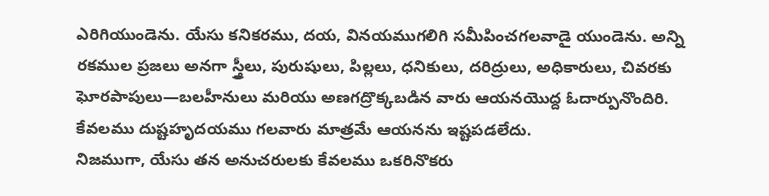ఎరిగియుండెను. యేసు కనికరము, దయ, వినయముగలిగి సమీపించగలవాడై యుండెను. అన్ని రకముల ప్రజలు అనగా స్త్రీలు, పురుషులు, పిల్లలు, ధనికులు, దరిద్రులు, అధికారులు, చివరకు ఘోరపాపులు—బలహీనులు మరియు అణగద్రొక్కబడిన వారు ఆయనయొద్ద ఓదార్పునొందిరి. కేవలము దుష్టహృదయము గలవారు మాత్రమే ఆయనను ఇష్టపడలేదు.
నిజముగా, యేసు తన అనుచరులకు కేవలము ఒకరినొకరు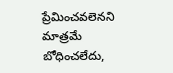ప్రేమించవలెనని మాత్రమే బోధించలేదు,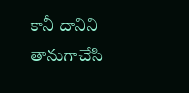కానీ దానిని తానుగాచేసి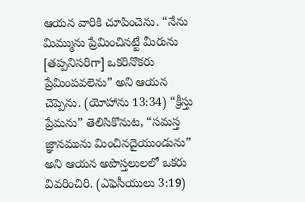ఆయన వారికి చూపించెను. “నేను మిమ్మును ప్రేమించినట్టే మీరును [తప్పనిసరిగా] ఒకరినొకరు ప్రేమింపవలెను” అని ఆయన చెప్పెను. (యోహాను 13:34) “క్రీస్తు ప్రేమను” తెలిసికొనుట, “సమస్త జ్ఞానమును మించినదైయుండును” అని ఆయన అపొస్తలులలో ఒకరు వివరించిరి. (ఎఫెసీయులు 3:19)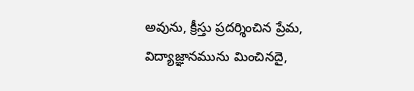అవును, క్రీస్తు ప్రదర్శించిన ప్రేమ, విద్యాజ్ఞానమును మించినదై,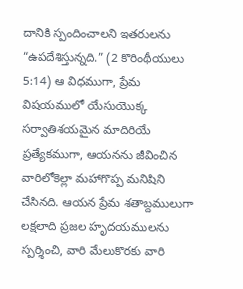దానికి స్పందించాలని ఇతరులను “ఉపదేశిస్తున్నది.” (2 కొరింథీయులు 5:14) ఆ విధముగా, ప్రేమ విషయములో యేసుయొక్క సర్వాతిశయమైన మాదిరియే ప్రత్యేకముగా, ఆయనను జీవించిన వారిలోకెల్లా మహాగొప్ప మనిషిని చేసినది. ఆయన ప్రేమ శతాబ్దములుగా లక్షలాది ప్రజల హృదయములను స్పర్శించి, వారి మేలుకొరకు వారి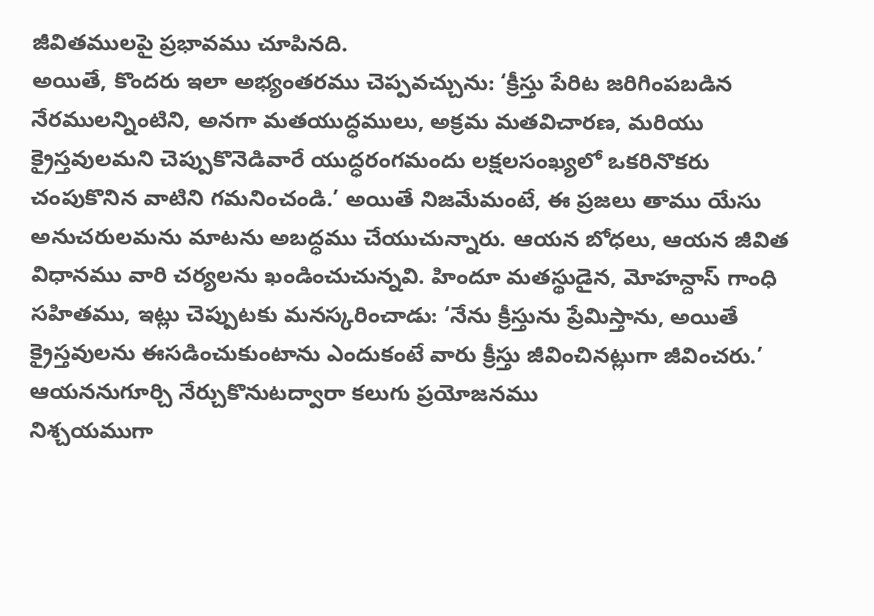జీవితములపై ప్రభావము చూపినది.
అయితే, కొందరు ఇలా అభ్యంతరము చెప్పవచ్చును: ‘క్రీస్తు పేరిట జరిగింపబడిన నేరములన్నింటిని, అనగా మతయుద్ధములు, అక్రమ మతవిచారణ, మరియు క్రైస్తవులమని చెప్పుకొనెడివారే యుద్ధరంగమందు లక్షలసంఖ్యలో ఒకరినొకరు చంపుకొనిన వాటిని గమనించండి.’ అయితే నిజమేమంటే, ఈ ప్రజలు తాము యేసు అనుచరులమను మాటను అబద్ధము చేయుచున్నారు. ఆయన బోధలు, ఆయన జీవిత విధానము వారి చర్యలను ఖండించుచున్నవి. హిందూ మతస్థుడైన, మోహన్దాస్ గాంధి సహితము, ఇట్లు చెప్పుటకు మనస్కరించాడు: ‘నేను క్రీస్తును ప్రేమిస్తాను, అయితే క్రైస్తవులను ఈసడించుకుంటాను ఎందుకంటే వారు క్రీస్తు జీవించినట్లుగా జీవించరు.’
ఆయననుగూర్చి నేర్చుకొనుటద్వారా కలుగు ప్రయోజనము
నిశ్చయముగా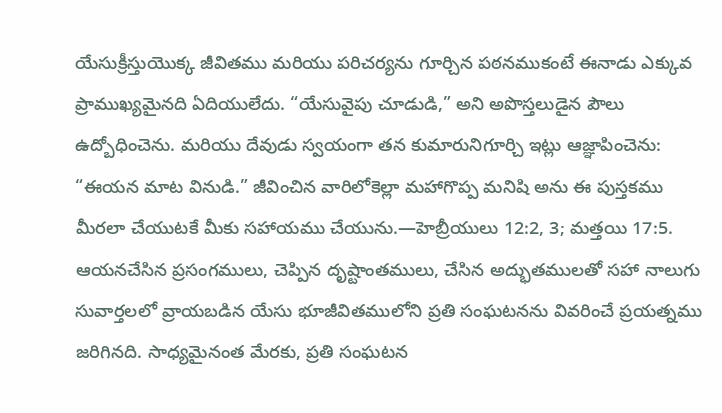యేసుక్రీస్తుయొక్క జీవితము మరియు పరిచర్యను గూర్చిన పఠనముకంటే ఈనాడు ఎక్కువ ప్రాముఖ్యమైనది ఏదియులేదు. “యేసువైపు చూడుడి,” అని అపొస్తలుడైన పౌలు ఉద్బోధించెను. మరియు దేవుడు స్వయంగా తన కుమారునిగూర్చి ఇట్లు ఆజ్ఞాపించెను: “ఈయన మాట వినుడి.” జీవించిన వారిలోకెల్లా మహాగొప్ప మనిషి అను ఈ పుస్తకము మీరలా చేయుటకే మీకు సహాయము చేయును.—హెబ్రీయులు 12:2, 3; మత్తయి 17:5.
ఆయనచేసిన ప్రసంగములు, చెప్పిన దృష్టాంతములు, చేసిన అద్భుతములతో సహా నాలుగు సువార్తలలో వ్రాయబడిన యేసు భూజీవితములోని ప్రతి సంఘటనను వివరించే ప్రయత్నము జరిగినది. సాధ్యమైనంత మేరకు, ప్రతి సంఘటన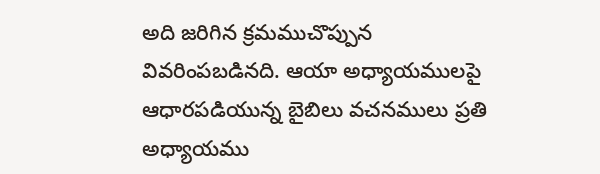అది జరిగిన క్రమముచొప్పున వివరింపబడినది. ఆయా అధ్యాయములపై ఆధారపడియున్న బైబిలు వచనములు ప్రతి అధ్యాయము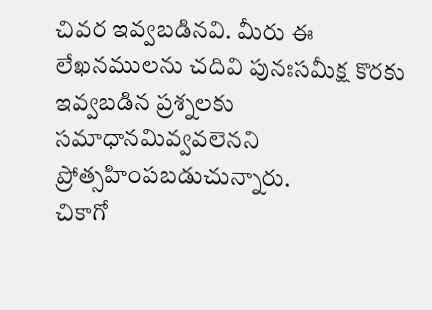చివర ఇవ్వబడినవి. మీరు ఈ లేఖనములను చదివి పునఃసమీక్ష కొరకు ఇవ్వబడిన ప్రశ్నలకు సమాధానమివ్వవలెనని ప్రోత్సహింపబడుచున్నారు.
చికాగో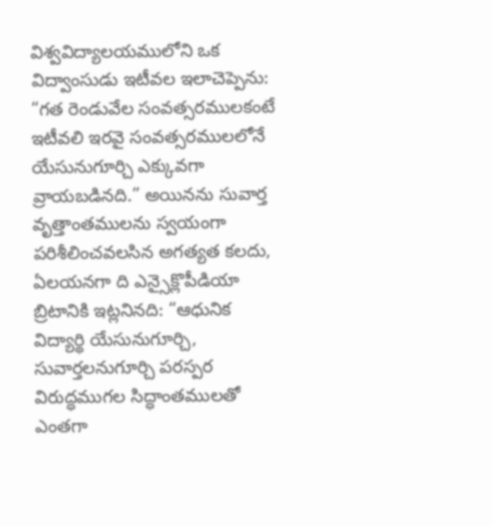విశ్వవిద్యాలయములోని ఒక విద్వాంసుడు ఇటీవల ఇలాచెప్పెను: “గత రెండువేల సంవత్సరములకంటే ఇటీవలి ఇరవై సంవత్సరములలోనే యేసునుగూర్చి ఎక్కువగా వ్రాయబడినది.” అయినను సువార్త వృత్తాంతములను స్వయంగా పరిశీలించవలసిన అగత్యత కలదు, ఏలయనగా ది ఎన్సైక్లొపీడియా బ్రిటానికి ఇట్లనినది: “ఆధునిక విద్యార్థి యేసునుగూర్చి, సువార్తలనుగూర్చి పరస్పర విరుద్ధముగల సిద్ధాంతములతో ఎంతగా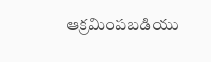ఆక్రమింపబడియు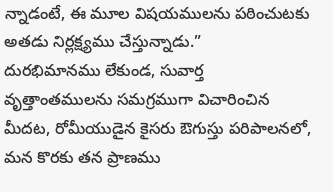న్నాడంటే, ఈ మూల విషయములను పఠించుటకు అతడు నిర్లక్ష్యము చేస్తున్నాడు.”
దురభిమానము లేకుండ, సువార్త వృత్తాంతములను సమగ్రముగా విచారించిన మీదట, రోమీయుడైన కైసరు ఔగుస్తు పరిపాలనలో, మన కొరకు తన ప్రాణము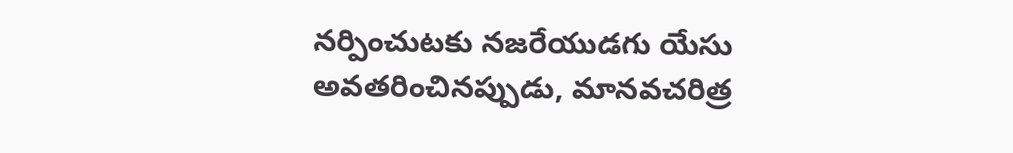నర్పించుటకు నజరేయుడగు యేసు అవతరించినప్పుడు, మానవచరిత్ర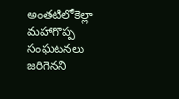అంతటిలోకెల్లా మహాగొప్ప సంఘటనలు జరిగెనని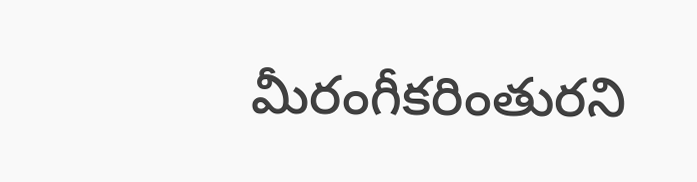మీరంగీకరింతురని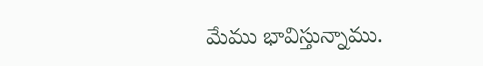మేము భావిస్తున్నాము.